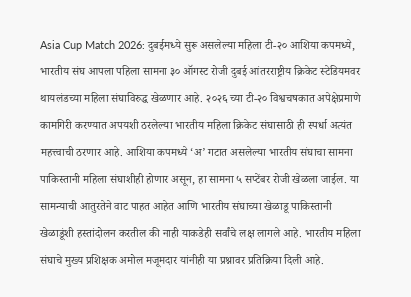Asia Cup Match 2026: दुबईमध्ये सुरू असलेल्या महिला टी-२० आशिया कपमध्ये, भारतीय संघ आपला पहिला सामना ३० ऑगस्ट रोजी दुबई आंतरराष्ट्रीय क्रिकेट स्टेडियमवर थायलंडच्या महिला संघाविरुद्ध खेळणार आहे. २०२६ च्या टी-२० विश्वचषकात अपेक्षेप्रमाणे कामगिरी करण्यात अपयशी ठरलेल्या भारतीय महिला क्रिकेट संघासाठी ही स्पर्धा अत्यंत महत्त्वाची ठरणार आहे. आशिया कपमध्ये ‘अ’ गटात असलेल्या भारतीय संघाचा सामना पाकिस्तानी महिला संघाशीही होणार असून, हा सामना ५ सप्टेंबर रोजी खेळला जाईल. या सामन्याची आतुरतेने वाट पाहत आहेत आणि भारतीय संघाच्या खेळाडू पाकिस्तानी खेळाडूंशी हस्तांदोलन करतील की नाही याकडेही सर्वांचे लक्ष लागले आहे. भारतीय महिला संघाचे मुख्य प्रशिक्षक अमोल मजूमदार यांनीही या प्रश्नावर प्रतिक्रिया दिली आहे.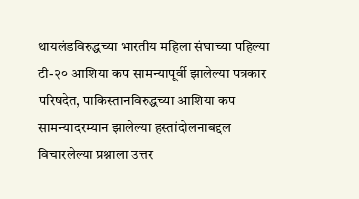थायलंडविरुद्धच्या भारतीय महिला संघाच्या पहिल्या टी-२० आशिया कप सामन्यापूर्वी झालेल्या पत्रकार परिषदेत, पाकिस्तानविरुद्धच्या आशिया कप सामन्यादरम्यान झालेल्या हस्तांदोलनाबद्दल विचारलेल्या प्रश्नाला उत्तर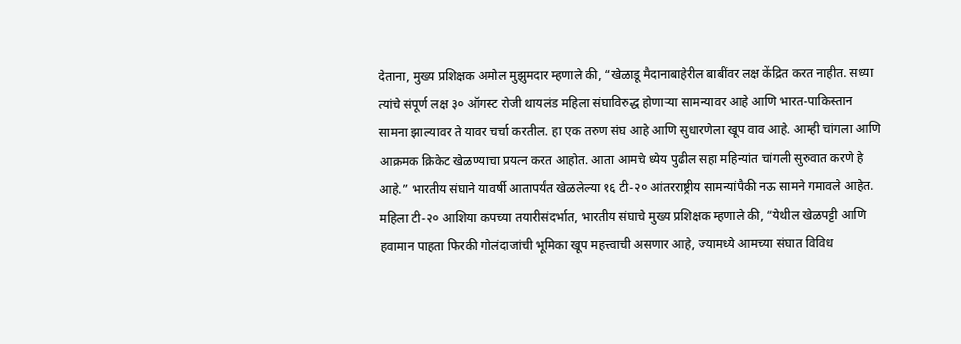देताना, मुख्य प्रशिक्षक अमोल मुझुमदार म्हणाले की, “खेळाडू मैदानाबाहेरील बाबींवर लक्ष केंद्रित करत नाहीत. सध्या त्यांचे संपूर्ण लक्ष ३० ऑगस्ट रोजी थायलंड महिला संघाविरुद्ध होणाऱ्या सामन्यावर आहे आणि भारत-पाकिस्तान सामना झाल्यावर ते यावर चर्चा करतील. हा एक तरुण संघ आहे आणि सुधारणेला खूप वाव आहे. आम्ही चांगला आणि आक्रमक क्रिकेट खेळण्याचा प्रयत्न करत आहोत. आता आमचे ध्येय पुढील सहा महिन्यांत चांगली सुरुवात करणे हे आहे.” भारतीय संघाने यावर्षी आतापर्यंत खेळलेल्या १६ टी-२० आंतरराष्ट्रीय सामन्यांपैकी नऊ सामने गमावले आहेत.
महिला टी-२० आशिया कपच्या तयारीसंदर्भात, भारतीय संघाचे मुख्य प्रशिक्षक म्हणाले की, “येथील खेळपट्टी आणि हवामान पाहता फिरकी गोलंदाजांची भूमिका खूप महत्त्वाची असणार आहे, ज्यामध्ये आमच्या संघात विविध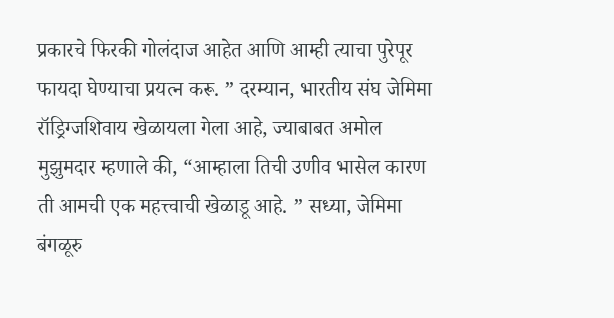प्रकारचे फिरकी गोलंदाज आहेत आणि आम्ही त्याचा पुरेपूर फायदा घेण्याचा प्रयत्न करू. ” दरम्यान, भारतीय संघ जेमिमा रॉड्रिग्जशिवाय खेळायला गेला आहे, ज्याबाबत अमोल मुझुमदार म्हणाले की, “आम्हाला तिची उणीव भासेल कारण ती आमची एक महत्त्वाची खेळाडू आहे. ” सध्या, जेमिमा बंगळूरु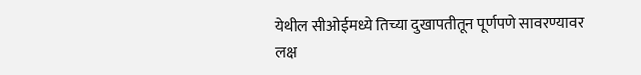येथील सीओईमध्ये तिच्या दुखापतीतून पूर्णपणे सावरण्यावर लक्ष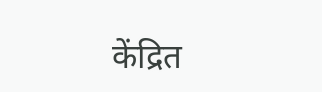केंद्रित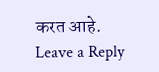करत आहे.
Leave a Reply